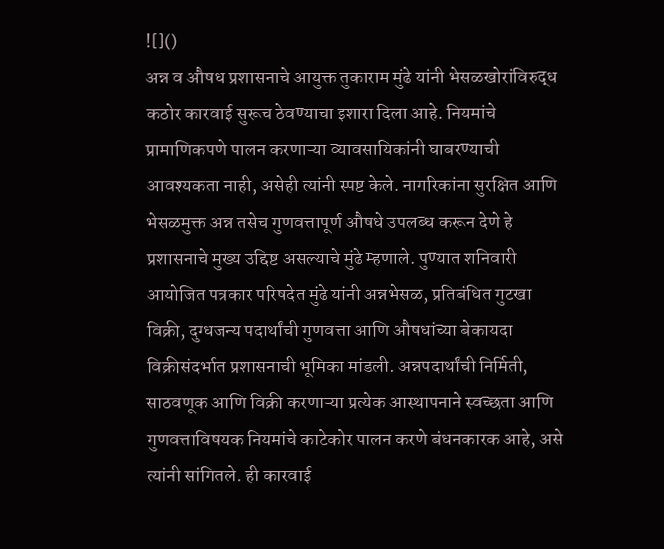![]()
अन्न व औषध प्रशासनाचे आयुक्त तुकाराम मुंढे यांनी भेसळखोरांविरुद्ध कठोर कारवाई सुरूच ठेवण्याचा इशारा दिला आहे. नियमांचे प्रामाणिकपणे पालन करणाऱ्या व्यावसायिकांनी घाबरण्याची आवश्यकता नाही, असेही त्यांनी स्पष्ट केले. नागरिकांना सुरक्षित आणि भेसळमुक्त अन्न तसेच गुणवत्तापूर्ण औषधे उपलब्ध करून देणे हे प्रशासनाचे मुख्य उद्दिष्ट असल्याचे मुंढे म्हणाले. पुण्यात शनिवारी आयोजित पत्रकार परिषदेत मुंढे यांनी अन्नभेसळ, प्रतिबंधित गुटखा विक्री, दुग्धजन्य पदार्थांची गुणवत्ता आणि औषधांच्या बेकायदा विक्रीसंदर्भात प्रशासनाची भूमिका मांडली. अन्नपदार्थांची निर्मिती, साठवणूक आणि विक्री करणाऱ्या प्रत्येक आस्थापनाने स्वच्छता आणि गुणवत्ताविषयक नियमांचे काटेकोर पालन करणे बंधनकारक आहे, असे त्यांनी सांगितले. ही कारवाई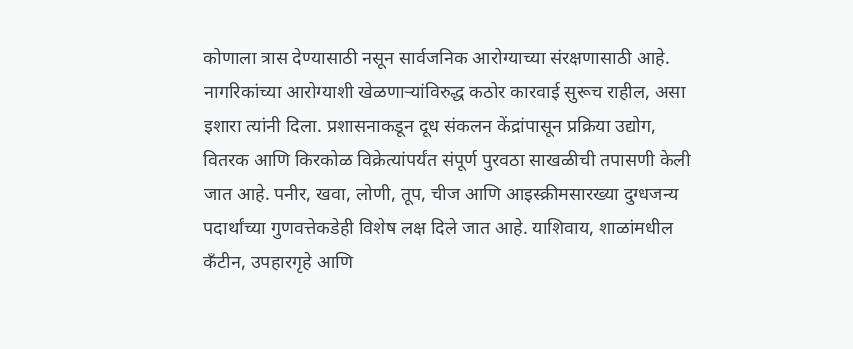कोणाला त्रास देण्यासाठी नसून सार्वजनिक आरोग्याच्या संरक्षणासाठी आहे. नागरिकांच्या आरोग्याशी खेळणाऱ्यांविरुद्ध कठोर कारवाई सुरूच राहील, असा इशारा त्यांनी दिला. प्रशासनाकडून दूध संकलन केंद्रांपासून प्रक्रिया उद्योग, वितरक आणि किरकोळ विक्रेत्यांपर्यंत संपूर्ण पुरवठा साखळीची तपासणी केली जात आहे. पनीर, खवा, लोणी, तूप, चीज आणि आइस्क्रीमसारख्या दुग्धजन्य पदार्थांच्या गुणवत्तेकडेही विशेष लक्ष दिले जात आहे. याशिवाय, शाळांमधील कँटीन, उपहारगृहे आणि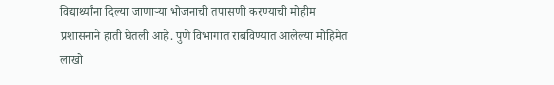विद्यार्थ्यांना दिल्या जाणाऱ्या भोजनाची तपासणी करण्याची मोहीम प्रशासनाने हाती घेतली आहे. पुणे विभागात राबविण्यात आलेल्या मोहिमेत लाखो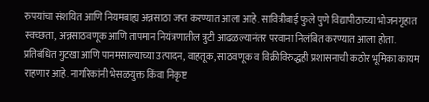रुपयांचा संशयित आणि नियमबाह्य अन्नसाठा जप्त करण्यात आला आहे. सावित्रीबाई फुले पुणे विद्यापीठाच्या भोजनगृहात स्वच्छता, अन्नसाठवणूक आणि तापमान नियंत्रणातील त्रुटी आढळल्यानंतर परवाना निलंबित करण्यात आला होता. प्रतिबंधित गुटखा आणि पानमसाल्याच्या उत्पादन, वाहतूक, साठवणूक व विक्रीविरुद्धही प्रशासनाची कठोर भूमिका कायम राहणार आहे. नागरिकांनी भेसळयुक्त किंवा निकृष्ट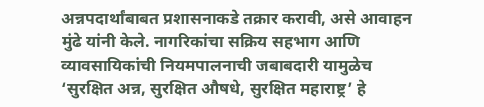अन्नपदार्थांबाबत प्रशासनाकडे तक्रार करावी, असे आवाहन मुंढे यांनी केले. नागरिकांचा सक्रिय सहभाग आणि व्यावसायिकांची नियमपालनाची जबाबदारी यामुळेच ‘सुरक्षित अन्न, सुरक्षित औषधे, सुरक्षित महाराष्ट्र’ हे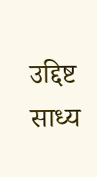उद्दिष्ट साध्य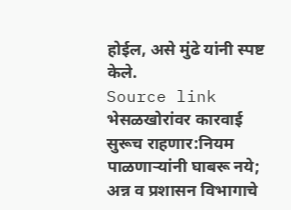होईल, असे मुंढे यांनी स्पष्ट केले.
Source link
भेसळखोरांवर कारवाई सुरूच राहणार:नियम पाळणाऱ्यांनी घाबरू नये; अन्न व प्रशासन विभागाचे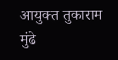आयुक्त तुकाराम मुंढे